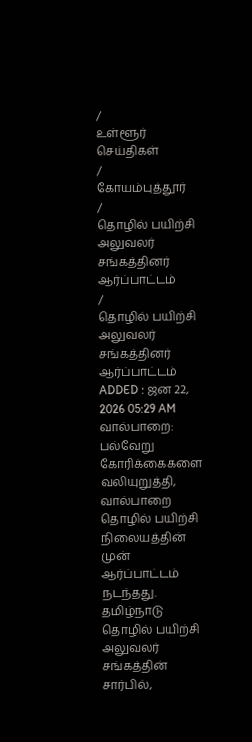/
உள்ளூர் செய்திகள்
/
கோயம்புத்தூர்
/
தொழில் பயிற்சி அலுவலர் சங்கத்தினர் ஆர்ப்பாட்டம்
/
தொழில் பயிற்சி அலுவலர் சங்கத்தினர் ஆர்ப்பாட்டம்
ADDED : ஜன 22, 2026 05:29 AM
வால்பாறை: பல்வேறு கோரிக்கைகளை வலியுறுத்தி, வால்பாறை தொழில் பயிற்சி நிலையத்தின் முன் ஆர்ப்பாட்டம் நடந்தது.
தமிழ்நாடு தொழில் பயிற்சி அலுவலர் சங்கத்தின் சார்பில்,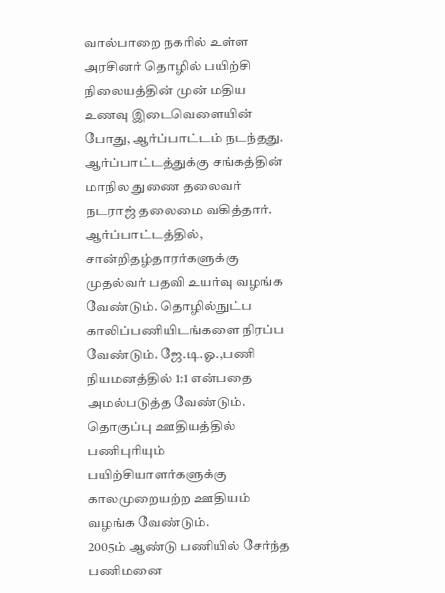வால்பாறை நகரில் உள்ள அரசினர் தொழில் பயிற்சி நிலையத்தின் முன் மதிய உணவு இடைவெளையின் போது, ஆர்ப்பாட்டம் நடந்தது. ஆர்ப்பாட்டத்துக்கு சங்கத்தின் மாநில துணை தலைவர் நடராஜ் தலைமை வகித்தார்.
ஆர்ப்பாட்டத்தில், சான்றிதழ்தாரர்களுக்கு முதல்வர் பதவி உயர்வு வழங்க வேண்டும். தொழில்நுட்ப காலிப்பணியிடங்களை நிரப்ப வேண்டும். ஜே.டி.ஓ.,பணி நியமனத்தில் 1:1 என்பதை அமல்படுத்த வேண்டும். தொகுப்பு ஊதியத்தில் பணிபுரியும் பயிற்சியாளர்களுக்கு காலமுறையற்ற ஊதியம் வழங்க வேண்டும்.
2005ம் ஆண்டு பணியில் சேர்ந்த பணிமனை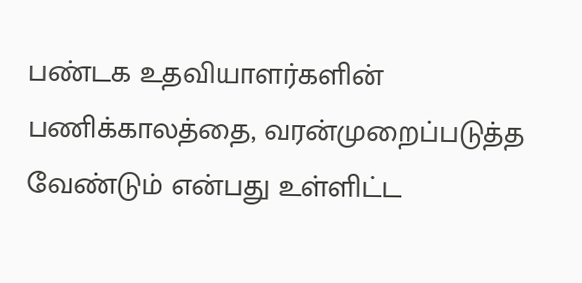பண்டக உதவியாளர்களின் பணிக்காலத்தை, வரன்முறைப்படுத்த வேண்டும் என்பது உள்ளிட்ட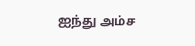ஐந்து அம்ச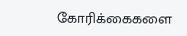கோரிக்கைகளை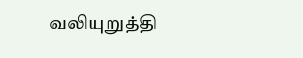வலியுறுத்தி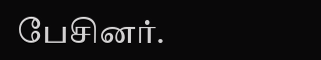பேசினர்.